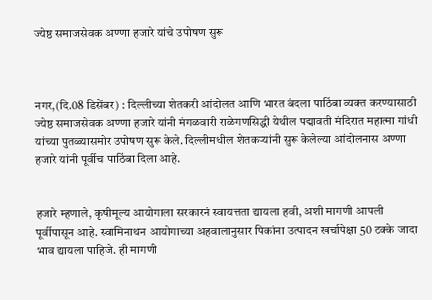ज्येष्ठ समाजसेवक अण्णा हजारे यांचे उपोषण सुरू



नगर,(दि.08 डिसेंबर) : दिल्लीच्या शेतकरी आंदोलत आणि भारत बंदला पाठिंबा व्यक्त करण्यासाठी ज्येष्ठ समाजसेवक अण्णा हजारे यांनी मंगळवारी राळेगणसिद्धी येथील पद्मावती मंदिरात महात्मा गांधी यांच्या पुतळ्यासमोर उपोषण सुरू केले. दिल्लीमधील शेतकर्‍यांनी सुरू केलेल्या आंदोलनास अण्णा हजारे यांनी पूर्वीच पाठिंबा दिला आहे.


हजारे म्हणाले, कृषीमूल्य आयोगाला सरकारनं स्वायत्तता द्यायला हवी, अशी मागणी आपली पूर्वीपासून आहे. स्वामिनाथन आयोगाच्या अहवालानुसार पिकांना उत्पादन खर्चापेक्षा 50 टक्के जादा भाव द्यायला पाहिजे. ही मागणी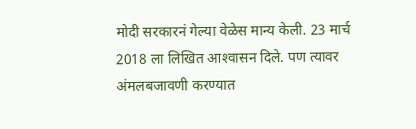मोदी सरकारनं गेल्या वेळेस मान्य केली. 23 मार्च 2018 ला लिखित आश्‍वासन दिले. पण त्यावर अंमलबजावणी करण्यात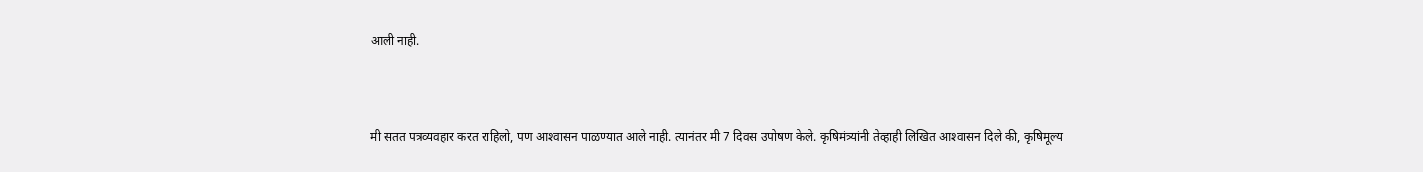आली नाही.



मी सतत पत्रव्यवहार करत राहिलो, पण आश्‍वासन पाळण्यात आले नाही. त्यानंतर मी 7 दिवस उपोषण केले. कृषिमंत्र्यांनी तेव्हाही लिखित आश्‍वासन दिले की, कृषिमूल्य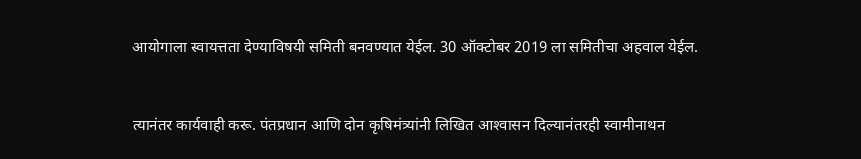आयोगाला स्वायत्तता देण्याविषयी समिती बनवण्यात येईल. 30 ऑक्टोबर 2019 ला समितीचा अहवाल येईल.


त्यानंतर कार्यवाही करू. पंतप्रधान आणि दोन कृषिमंत्र्यांनी लिखित आश्‍वासन दिल्यानंतरही स्वामीनाथन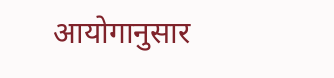आयोगानुसार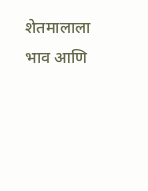शेतमालाला भाव आणि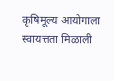कृषिमूल्य आयोगाला स्वायत्तता मिळाली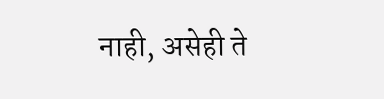नाही, असेही ते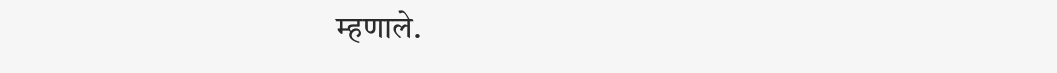म्हणाले.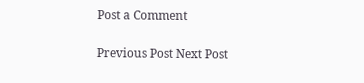Post a Comment

Previous Post Next Post